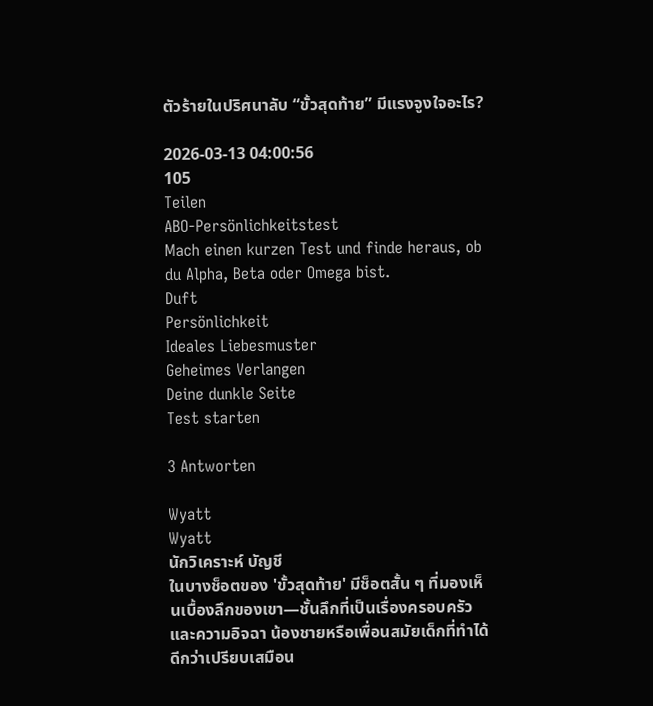ตัวร้ายในปริศนาลับ “ขั้วสุดท้าย” มีแรงจูงใจอะไร?

2026-03-13 04:00:56
105
Teilen
ABO-Persönlichkeitstest
Mach einen kurzen Test und finde heraus, ob du Alpha, Beta oder Omega bist.
Duft
Persönlichkeit
Ideales Liebesmuster
Geheimes Verlangen
Deine dunkle Seite
Test starten

3 Antworten

Wyatt
Wyatt
นักวิเคราะห์ บัญชี
ในบางช็อตของ 'ขั้วสุดท้าย' มีช็อตสั้น ๆ ที่มองเห็นเบื้องลึกของเขา—ชั้นลึกที่เป็นเรื่องครอบครัวและความอิจฉา น้องชายหรือเพื่อนสมัยเด็กที่ทำได้ดีกว่าเปรียบเสมือน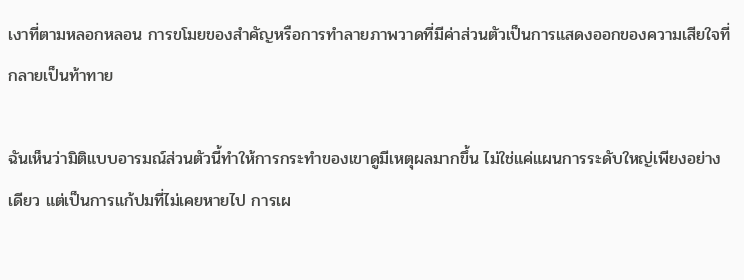เงาที่ตามหลอกหลอน การขโมยของสำคัญหรือการทำลายภาพวาดที่มีค่าส่วนตัวเป็นการแสดงออกของความเสียใจที่กลายเป็นท้าทาย

ฉันเห็นว่ามิติแบบอารมณ์ส่วนตัวนี้ทำให้การกระทำของเขาดูมีเหตุผลมากขึ้น ไม่ใช่แค่แผนการระดับใหญ่เพียงอย่างเดียว แต่เป็นการแก้ปมที่ไม่เคยหายไป การเผ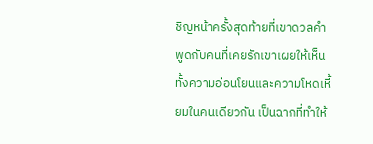ชิญหน้าครั้งสุดท้ายที่เขาดวลคำพูดกับคนที่เคยรักเขาเผยให้เห็นทั้งความอ่อนโยนและความโหดเหี้ยมในคนเดียวกัน เป็นฉากที่ทำให้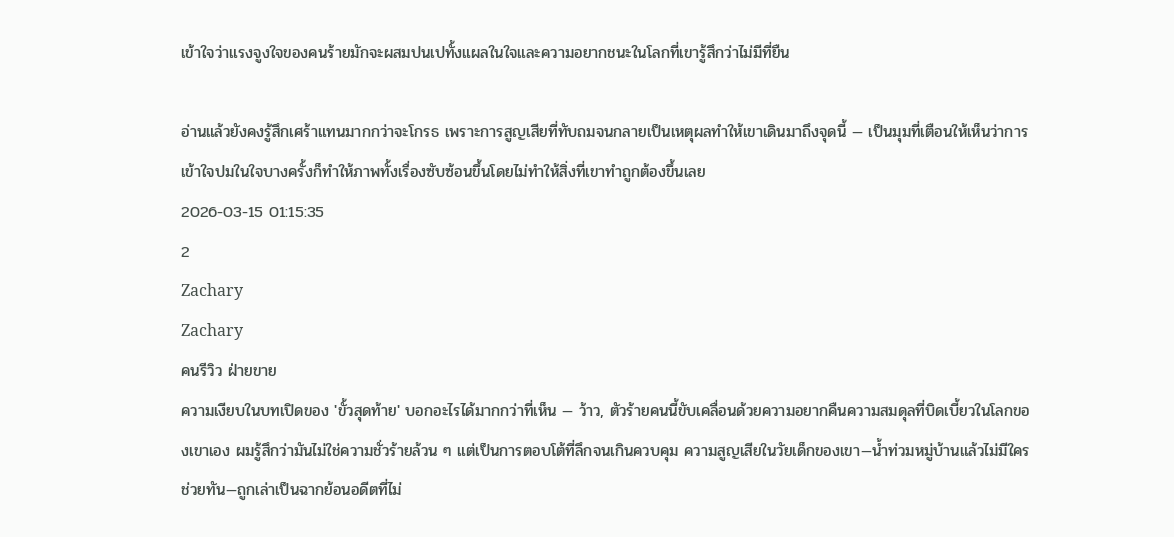เข้าใจว่าแรงจูงใจของคนร้ายมักจะผสมปนเปทั้งแผลในใจและความอยากชนะในโลกที่เขารู้สึกว่าไม่มีที่ยืน

อ่านแล้วยังคงรู้สึกเศร้าแทนมากกว่าจะโกรธ เพราะการสูญเสียที่ทับถมจนกลายเป็นเหตุผลทำให้เขาเดินมาถึงจุดนี้ — เป็นมุมที่เตือนให้เห็นว่าการเข้าใจปมในใจบางครั้งก็ทำให้ภาพทั้งเรื่องซับซ้อนขึ้นโดยไม่ทำให้สิ่งที่เขาทำถูกต้องขึ้นเลย
2026-03-15 01:15:35
2
Zachary
Zachary
คนรีวิว ฝ่ายขาย
ความเงียบในบทเปิดของ 'ขั้วสุดท้าย' บอกอะไรได้มากกว่าที่เห็น — ว้าว, ตัวร้ายคนนี้ขับเคลื่อนด้วยความอยากคืนความสมดุลที่บิดเบี้ยวในโลกของเขาเอง ผมรู้สึกว่ามันไม่ใช่ความชั่วร้ายล้วน ๆ แต่เป็นการตอบโต้ที่ลึกจนเกินควบคุม ความสูญเสียในวัยเด็กของเขา—น้ำท่วมหมู่บ้านแล้วไม่มีใครช่วยทัน—ถูกเล่าเป็นฉากย้อนอดีตที่ไม่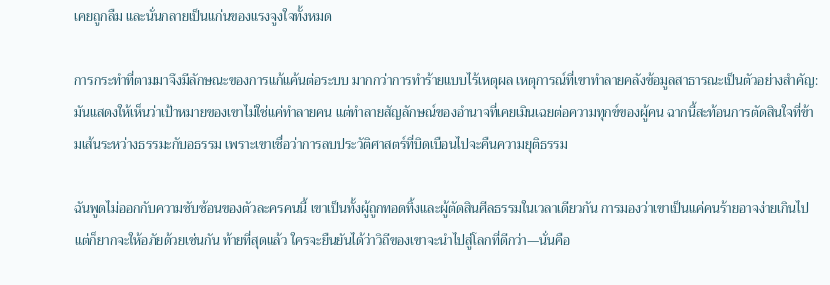เคยถูกลืม และนั่นกลายเป็นแก่นของแรงจูงใจทั้งหมด

การกระทำที่ตามมาจึงมีลักษณะของการแก้แค้นต่อระบบ มากกว่าการทำร้ายแบบไร้เหตุผล เหตุการณ์ที่เขาทำลายคลังข้อมูลสาธารณะเป็นตัวอย่างสำคัญ: มันแสดงให้เห็นว่าเป้าหมายของเขาไม่ใช่แค่ทำลายคน แต่ทำลายสัญลักษณ์ของอำนาจที่เคยเมินเฉยต่อความทุกข์ของผู้คน ฉากนี้สะท้อนการตัดสินใจที่ข้ามเส้นระหว่างธรรมะกับอธรรม เพราะเขาเชื่อว่าการลบประวัติศาสตร์ที่บิดเบือนไปจะคืนความยุติธรรม

ฉันพูดไม่ออกกับความซับซ้อนของตัวละครคนนี้ เขาเป็นทั้งผู้ถูกทอดทิ้งและผู้ตัดสินศีลธรรมในเวลาเดียวกัน การมองว่าเขาเป็นแค่คนร้ายอาจง่ายเกินไป แต่ก็ยากจะให้อภัยด้วยเช่นกัน ท้ายที่สุดแล้ว ใครจะยืนยันได้ว่าวิถีของเขาจะนำไปสู่โลกที่ดีกว่า—นั่นคือ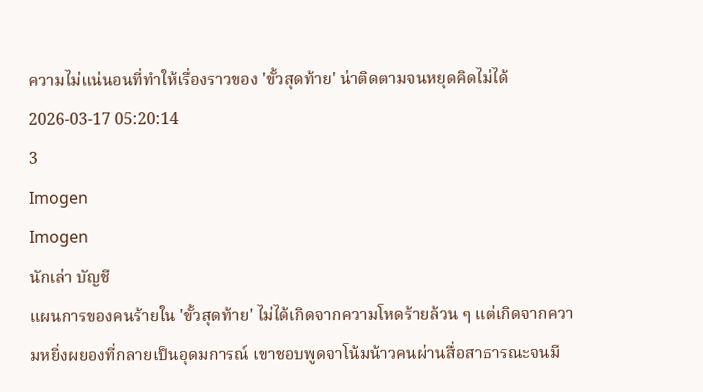ความไม่แน่นอนที่ทำให้เรื่องราวของ 'ขั้วสุดท้าย' น่าติดตามจนหยุดคิดไม่ได้
2026-03-17 05:20:14
3
Imogen
Imogen
นักเล่า บัญชี
แผนการของคนร้ายใน 'ขั้วสุดท้าย' ไม่ได้เกิดจากความโหดร้ายล้วน ๆ แต่เกิดจากความหยิ่งผยองที่กลายเป็นอุดมการณ์ เขาชอบพูดจาโน้มน้าวคนผ่านสื่อสาธารณะจนมี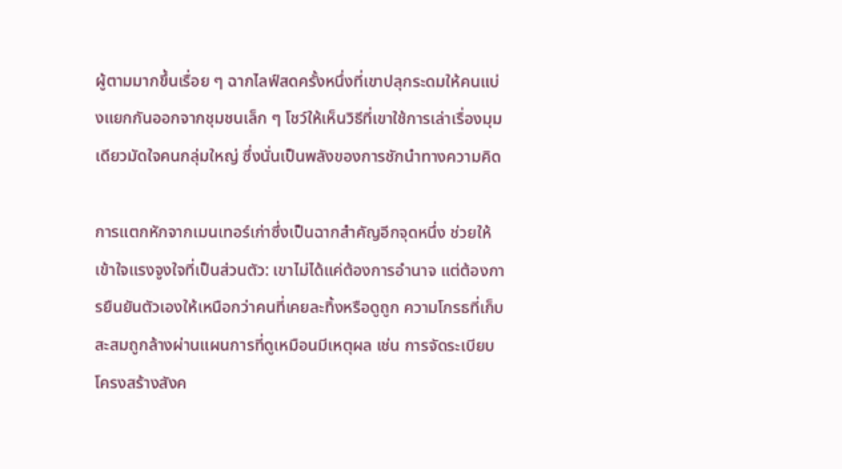ผู้ตามมากขึ้นเรื่อย ๆ ฉากไลฟ์สดครั้งหนึ่งที่เขาปลุกระดมให้คนแบ่งแยกกันออกจากชุมชนเล็ก ๆ โชว์ให้เห็นวิธีที่เขาใช้การเล่าเรื่องมุมเดียวมัดใจคนกลุ่มใหญ่ ซึ่งนั่นเป็นพลังของการชักนำทางความคิด

การแตกหักจากเมนเทอร์เก่าซึ่งเป็นฉากสำคัญอีกจุดหนึ่ง ช่วยให้เข้าใจแรงจูงใจที่เป็นส่วนตัว: เขาไม่ได้แค่ต้องการอำนาจ แต่ต้องการยืนยันตัวเองให้เหนือกว่าคนที่เคยละทิ้งหรือดูถูก ความโกรธที่เก็บสะสมถูกล้างผ่านแผนการที่ดูเหมือนมีเหตุผล เช่น การจัดระเบียบโครงสร้างสังค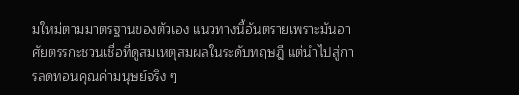มใหม่ตามมาตรฐานของตัวเอง แนวทางนี้อันตรายเพราะมันอาศัยตรรกะชวนเชื่อที่ดูสมเหตุสมผลในระดับทฤษฎี แต่นำไปสู่การลดทอนคุณค่ามนุษย์จริง ๆ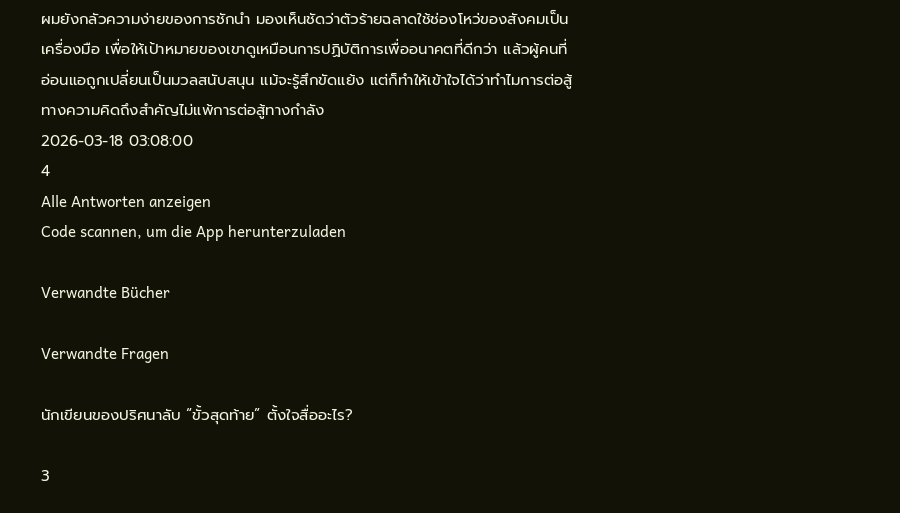ผมยังกลัวความง่ายของการชักนำ มองเห็นชัดว่าตัวร้ายฉลาดใช้ช่องโหว่ของสังคมเป็นเครื่องมือ เพื่อให้เป้าหมายของเขาดูเหมือนการปฏิบัติการเพื่ออนาคตที่ดีกว่า แล้วผู้คนที่อ่อนแอถูกเปลี่ยนเป็นมวลสนับสนุน แม้จะรู้สึกขัดแย้ง แต่ก็ทำให้เข้าใจได้ว่าทำไมการต่อสู้ทางความคิดถึงสำคัญไม่แพ้การต่อสู้ทางกำลัง
2026-03-18 03:08:00
4
Alle Antworten anzeigen
Code scannen, um die App herunterzuladen

Verwandte Bücher

Verwandte Fragen

นักเขียนของปริศนาลับ “ขั้วสุดท้าย” ตั้งใจสื่ออะไร?

3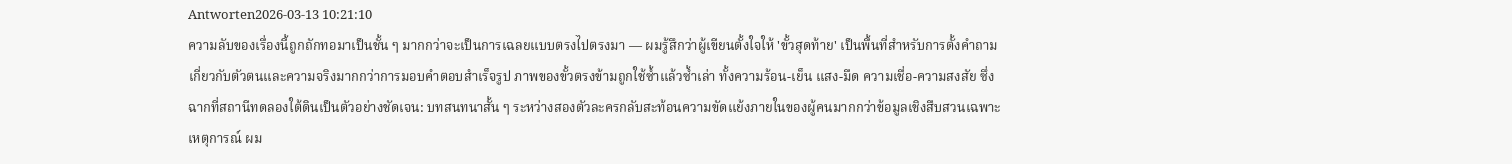Antworten2026-03-13 10:21:10
ความลับของเรื่องนี้ถูกถักทอมาเป็นชั้น ๆ มากกว่าจะเป็นการเฉลยแบบตรงไปตรงมา — ผมรู้สึกว่าผู้เขียนตั้งใจให้ 'ขั้วสุดท้าย' เป็นพื้นที่สำหรับการตั้งคำถามเกี่ยวกับตัวตนและความจริงมากกว่าการมอบคำตอบสำเร็จรูป ภาพของขั้วตรงข้ามถูกใช้ซ้ำแล้วซ้ำเล่า ทั้งความร้อน-เย็น แสง-มืด ความเชื่อ-ความสงสัย ซึ่งฉากที่สถานีทดลองใต้ดินเป็นตัวอย่างชัดเจน: บทสนทนาสั้น ๆ ระหว่างสองตัวละครกลับสะท้อนความขัดแย้งภายในของผู้คนมากกว่าข้อมูลเชิงสืบสวนเฉพาะเหตุการณ์ ผม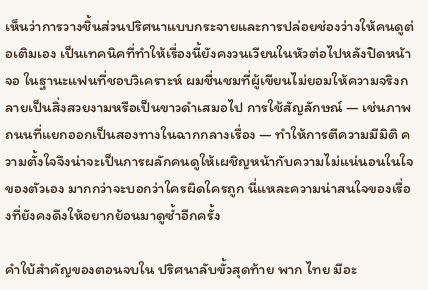เห็นว่าการวางชิ้นส่วนปริศนาแบบกระจายและการปล่อยช่องว่างให้คนดูต่อเติมเอง เป็นเทคนิคที่ทำให้เรื่องนี้ยังคงวนเวียนในหัวต่อไปหลังปิดหน้าจอ ในฐานะแฟนที่ชอบวิเคราะห์ ผมชื่นชมที่ผู้เขียนไม่ยอมให้ความจริงกลายเป็นสิ่งสวยงามหรือเป็นขาวดำเสมอไป การใช้สัญลักษณ์ — เช่นภาพถนนที่แยกออกเป็นสองทางในฉากกลางเรื่อง — ทำให้การตีความมีมิติ ความตั้งใจจึงน่าจะเป็นการผลักคนดูให้เผชิญหน้ากับความไม่แน่นอนในใจของตัวเอง มากกว่าจะบอกว่าใครผิดใครถูก นี่แหละความน่าสนใจของเรื่องที่ยังคงดึงให้อยากย้อนมาดูซ้ำอีกครั้ง

คำใบ้สำคัญของตอนจบใน ปริศนาลับขั้วสุดท้าย พาก ไทย มีอะ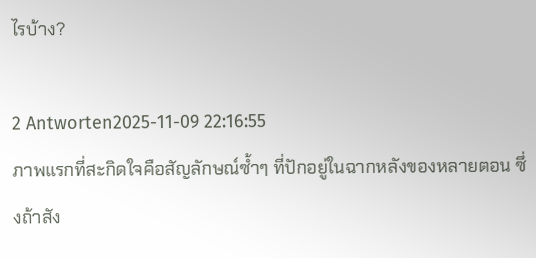ไรบ้าง?

2 Antworten2025-11-09 22:16:55
ภาพแรกที่สะกิดใจคือสัญลักษณ์ซ้ำๆ ที่ปักอยู่ในฉากหลังของหลายตอน ซึ่งถ้าสัง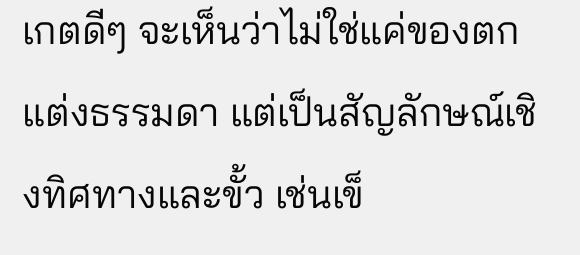เกตดีๆ จะเห็นว่าไม่ใช่แค่ของตกแต่งธรรมดา แต่เป็นสัญลักษณ์เชิงทิศทางและขั้ว เช่นเข็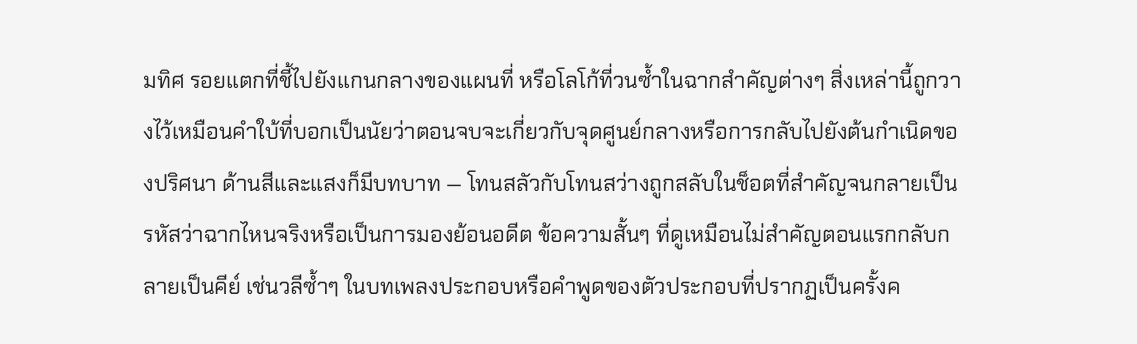มทิศ รอยแตกที่ชี้ไปยังแกนกลางของแผนที่ หรือโลโก้ที่วนซ้ำในฉากสำคัญต่างๆ สิ่งเหล่านี้ถูกวางไว้เหมือนคำใบ้ที่บอกเป็นนัยว่าตอนจบจะเกี่ยวกับจุดศูนย์กลางหรือการกลับไปยังต้นกำเนิดของปริศนา ด้านสีและแสงก็มีบทบาท — โทนสลัวกับโทนสว่างถูกสลับในช็อตที่สำคัญจนกลายเป็นรหัสว่าฉากไหนจริงหรือเป็นการมองย้อนอดีต ข้อความสั้นๆ ที่ดูเหมือนไม่สำคัญตอนแรกกลับกลายเป็นคีย์ เช่นวลีซ้ำๆ ในบทเพลงประกอบหรือคำพูดของตัวประกอบที่ปรากฏเป็นครั้งค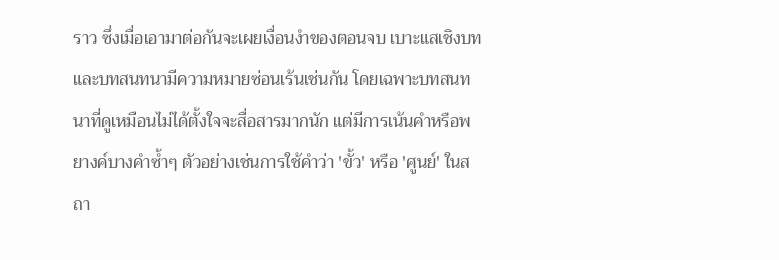ราว ซึ่งเมื่อเอามาต่อกันจะเผยเงื่อนงำของตอนจบ เบาะแสเชิงบทและบทสนทนามีความหมายซ่อนเร้นเช่นกัน โดยเฉพาะบทสนทนาที่ดูเหมือนไม่ได้ตั้งใจจะสื่อสารมากนัก แต่มีการเน้นคำหรือพยางค์บางคำซ้ำๆ ตัวอย่างเช่นการใช้คำว่า 'ขั้ว' หรือ 'ศูนย์' ในสถา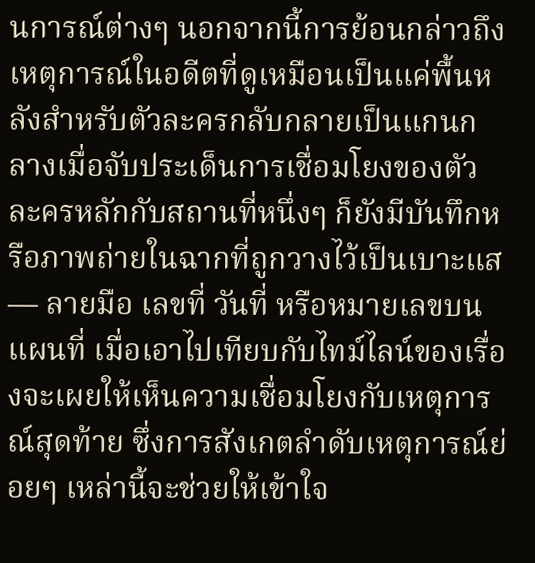นการณ์ต่างๆ นอกจากนี้การย้อนกล่าวถึงเหตุการณ์ในอดีตที่ดูเหมือนเป็นแค่พื้นหลังสำหรับตัวละครกลับกลายเป็นแกนกลางเมื่อจับประเด็นการเชื่อมโยงของตัวละครหลักกับสถานที่หนึ่งๆ ก็ยังมีบันทึกหรือภาพถ่ายในฉากที่ถูกวางไว้เป็นเบาะแส — ลายมือ เลขที่ วันที่ หรือหมายเลขบนแผนที่ เมื่อเอาไปเทียบกับไทม์ไลน์ของเรื่องจะเผยให้เห็นความเชื่อมโยงกับเหตุการณ์สุดท้าย ซึ่งการสังเกตลำดับเหตุการณ์ย่อยๆ เหล่านี้จะช่วยให้เข้าใจ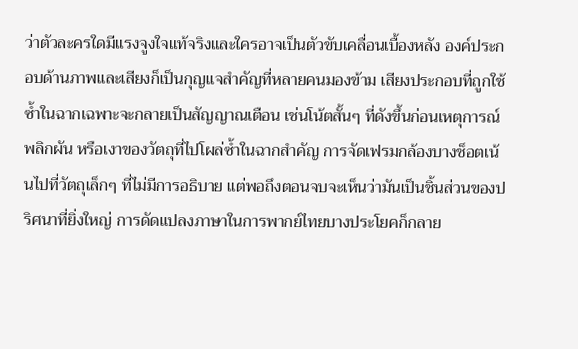ว่าตัวละครใดมีแรงจูงใจแท้จริงและใครอาจเป็นตัวขับเคลื่อนเบื้องหลัง องค์ประกอบด้านภาพและเสียงก็เป็นกุญแจสำคัญที่หลายคนมองข้าม เสียงประกอบที่ถูกใช้ซ้ำในฉากเฉพาะจะกลายเป็นสัญญาณเตือน เช่นโน้ตสั้นๆ ที่ดังขึ้นก่อนเหตุการณ์พลิกผัน หรือเงาของวัตถุที่ไปโผล่ซ้ำในฉากสำคัญ การจัดเฟรมกล้องบางช็อตเน้นไปที่วัตถุเล็กๆ ที่ไม่มีการอธิบาย แต่พอถึงตอนจบจะเห็นว่ามันเป็นชิ้นส่วนของปริศนาที่ยิ่งใหญ่ การดัดแปลงภาษาในการพากย์ไทยบางประโยคก็กลาย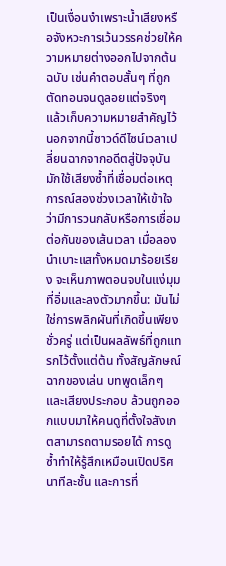เป็นเงื่อนงำเพราะน้ำเสียงหรือจังหวะการเว้นวรรคช่วยให้ความหมายต่างออกไปจากต้นฉบับ เช่นคำตอบสั้นๆ ที่ถูกตัดทอนจนดูลอยแต่จริงๆ แล้วเก็บความหมายสำคัญไว้ นอกจากนี้ซาวด์ดีไซน์เวลาเปลี่ยนฉากจากอดีตสู่ปัจจุบันมักใช้เสียงซ้ำที่เชื่อมต่อเหตุการณ์สองช่วงเวลาให้เข้าใจว่ามีการวนกลับหรือการเชื่อมต่อกันของเส้นเวลา เมื่อลองนำเบาะแสทั้งหมดมาร้อยเรียง จะเห็นภาพตอนจบในแง่มุมที่อิ่มและลงตัวมากขึ้น: มันไม่ใช่การพลิกผันที่เกิดขึ้นเพียงชั่วครู่ แต่เป็นผลลัพธ์ที่ถูกแทรกไว้ตั้งแต่ต้น ทั้งสัญลักษณ์ ฉากของเล่น บทพูดเล็กๆ และเสียงประกอบ ล้วนถูกออกแบบมาให้คนดูที่ตั้งใจสังเกตสามารถตามรอยได้ การดูซ้ำทำให้รู้สึกเหมือนเปิดปริศนาทีละชั้น และการที่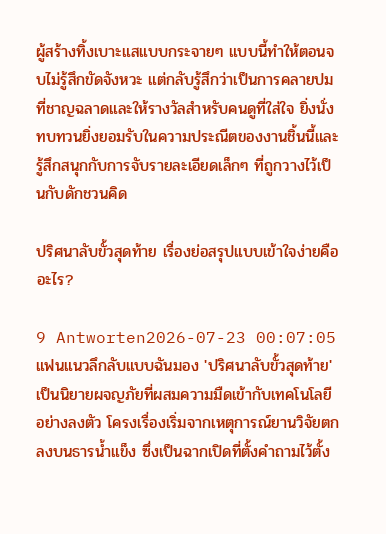ผู้สร้างทิ้งเบาะแสแบบกระจายๆ แบบนี้ทำให้ตอนจบไม่รู้สึกขัดจังหวะ แต่กลับรู้สึกว่าเป็นการคลายปมที่ชาญฉลาดและให้รางวัลสำหรับคนดูที่ใส่ใจ ยิ่งนั่งทบทวนยิ่งยอมรับในความประณีตของงานชิ้นนี้และรู้สึกสนุกกับการจับรายละเอียดเล็กๆ ที่ถูกวางไว้เป็นกับดักชวนคิด

ปริศนาลับขั้วสุดท้าย เรื่องย่อสรุปแบบเข้าใจง่ายคืออะไร?

9 Antworten2026-07-23 00:07:05
แฟนแนวลึกลับแบบฉันมอง 'ปริศนาลับขั้วสุดท้าย' เป็นนิยายผจญภัยที่ผสมความมืดเข้ากับเทคโนโลยีอย่างลงตัว โครงเรื่องเริ่มจากเหตุการณ์ยานวิจัยตกลงบนธารน้ำแข็ง ซึ่งเป็นฉากเปิดที่ตั้งคำถามไว้ตั้ง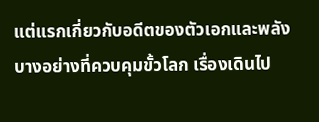แต่แรกเกี่ยวกับอดีตของตัวเอกและพลังบางอย่างที่ควบคุมขั้วโลก เรื่องเดินไป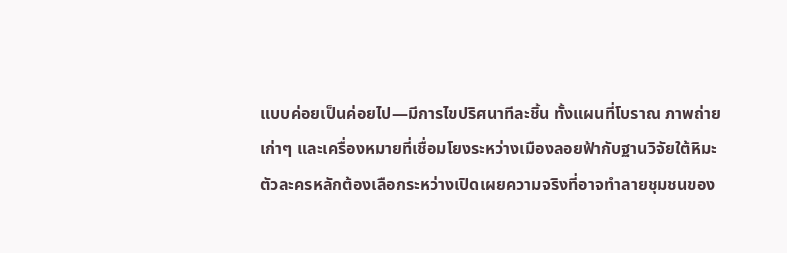แบบค่อยเป็นค่อยไป—มีการไขปริศนาทีละชิ้น ทั้งแผนที่โบราณ ภาพถ่ายเก่าๆ และเครื่องหมายที่เชื่อมโยงระหว่างเมืองลอยฟ้ากับฐานวิจัยใต้หิมะ ตัวละครหลักต้องเลือกระหว่างเปิดเผยความจริงที่อาจทำลายชุมชนของ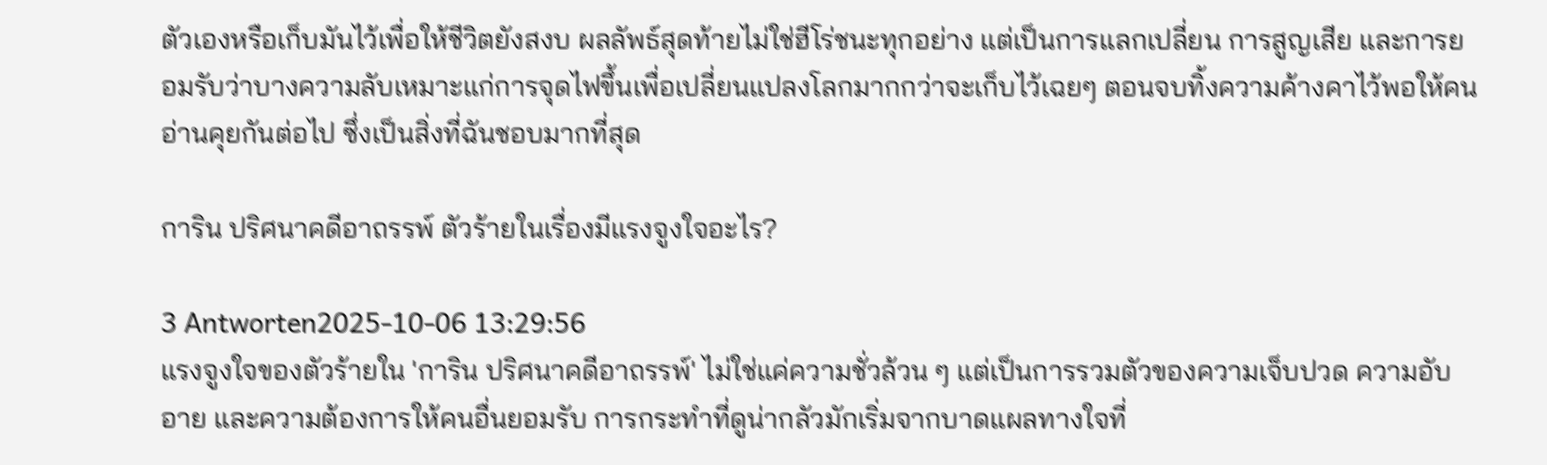ตัวเองหรือเก็บมันไว้เพื่อให้ชีวิตยังสงบ ผลลัพธ์สุดท้ายไม่ใช่ฮีโร่ชนะทุกอย่าง แต่เป็นการแลกเปลี่ยน การสูญเสีย และการยอมรับว่าบางความลับเหมาะแก่การจุดไฟขึ้นเพื่อเปลี่ยนแปลงโลกมากกว่าจะเก็บไว้เฉยๆ ตอนจบทิ้งความค้างคาไว้พอให้คนอ่านคุยกันต่อไป ซึ่งเป็นสิ่งที่ฉันชอบมากที่สุด

การิน ปริศนาคดีอาถรรพ์ ตัวร้ายในเรื่องมีแรงจูงใจอะไร?

3 Antworten2025-10-06 13:29:56
แรงจูงใจของตัวร้ายใน 'การิน ปริศนาคดีอาถรรพ์' ไม่ใช่แค่ความชั่วล้วน ๆ แต่เป็นการรวมตัวของความเจ็บปวด ความอับอาย และความต้องการให้คนอื่นยอมรับ การกระทำที่ดูน่ากลัวมักเริ่มจากบาดแผลทางใจที่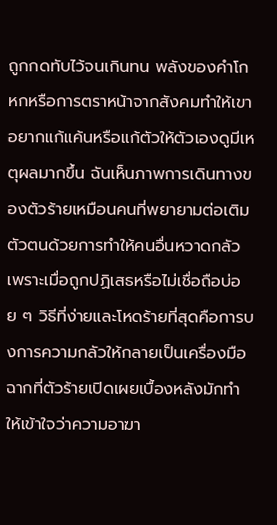ถูกกดทับไว้จนเกินทน พลังของคำโกหกหรือการตราหน้าจากสังคมทำให้เขาอยากแก้แค้นหรือแก้ตัวให้ตัวเองดูมีเหตุผลมากขึ้น ฉันเห็นภาพการเดินทางของตัวร้ายเหมือนคนที่พยายามต่อเติมตัวตนด้วยการทำให้คนอื่นหวาดกลัว เพราะเมื่อถูกปฏิเสธหรือไม่เชื่อถือบ่อย ๆ วิธีที่ง่ายและโหดร้ายที่สุดคือการบงการความกลัวให้กลายเป็นเครื่องมือ ฉากที่ตัวร้ายเปิดเผยเบื้องหลังมักทำให้เข้าใจว่าความอาฆา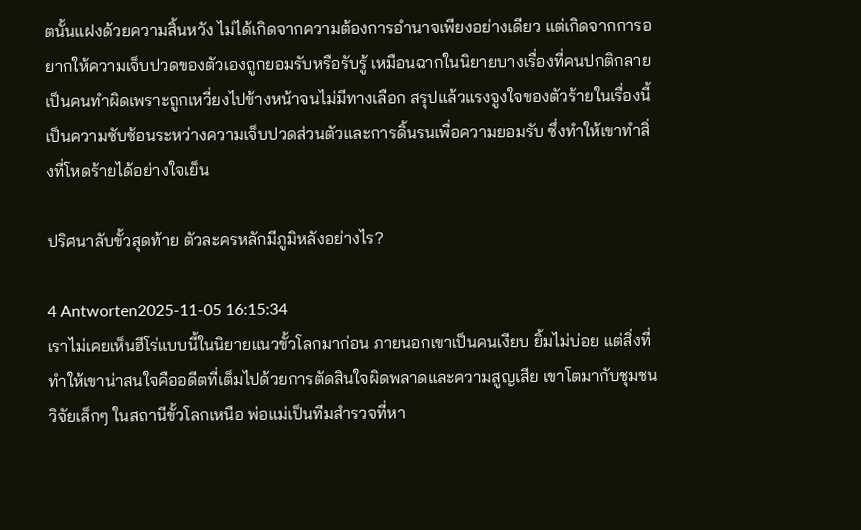ตนั้นแฝงด้วยความสิ้นหวัง ไม่ได้เกิดจากความต้องการอำนาจเพียงอย่างเดียว แต่เกิดจากการอยากให้ความเจ็บปวดของตัวเองถูกยอมรับหรือรับรู้ เหมือนฉากในนิยายบางเรื่องที่คนปกติกลายเป็นคนทำผิดเพราะถูกเหวี่ยงไปข้างหน้าจนไม่มีทางเลือก สรุปแล้วแรงจูงใจของตัวร้ายในเรื่องนี้เป็นความซับซ้อนระหว่างความเจ็บปวดส่วนตัวและการดิ้นรนเพื่อความยอมรับ ซึ่งทำให้เขาทำสิ่งที่โหดร้ายได้อย่างใจเย็น

ปริศนาลับขั้วสุดท้าย ตัวละครหลักมีภูมิหลังอย่างไร?

4 Antworten2025-11-05 16:15:34
เราไม่เคยเห็นฮีโร่แบบนี้ในนิยายแนวขั้วโลกมาก่อน ภายนอกเขาเป็นคนเงียบ ยิ้มไม่บ่อย แต่สิ่งที่ทำให้เขาน่าสนใจคืออดีตที่เต็มไปด้วยการตัดสินใจผิดพลาดและความสูญเสีย เขาโตมากับชุมชนวิจัยเล็กๆ ในสถานีขั้วโลกเหนือ พ่อแม่เป็นทีมสำรวจที่หา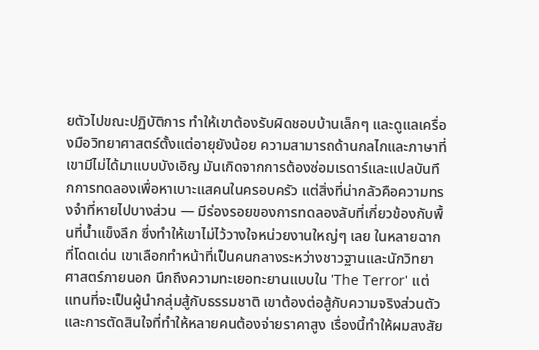ยตัวไปขณะปฏิบัติการ ทำให้เขาต้องรับผิดชอบบ้านเล็กๆ และดูแลเครื่องมือวิทยาศาสตร์ตั้งแต่อายุยังน้อย ความสามารถด้านกลไกและภาษาที่เขามีไม่ได้มาแบบบังเอิญ มันเกิดจากการต้องซ่อมเรดาร์และแปลบันทึกการทดลองเพื่อหาเบาะแสคนในครอบครัว แต่สิ่งที่น่ากลัวคือความทรงจำที่หายไปบางส่วน — มีร่องรอยของการทดลองลับที่เกี่ยวข้องกับพื้นที่น้ำแข็งลึก ซึ่งทำให้เขาไม่ไว้วางใจหน่วยงานใหญ่ๆ เลย ในหลายฉากที่โดดเด่น เขาเลือกทำหน้าที่เป็นคนกลางระหว่างชาวฐานและนักวิทยาศาสตร์ภายนอก นึกถึงความทะเยอทะยานแบบใน 'The Terror' แต่แทนที่จะเป็นผู้นำกลุ่มสู้กับธรรมชาติ เขาต้องต่อสู้กับความจริงส่วนตัวและการตัดสินใจที่ทำให้หลายคนต้องจ่ายราคาสูง เรื่องนี้ทำให้ผมสงสัย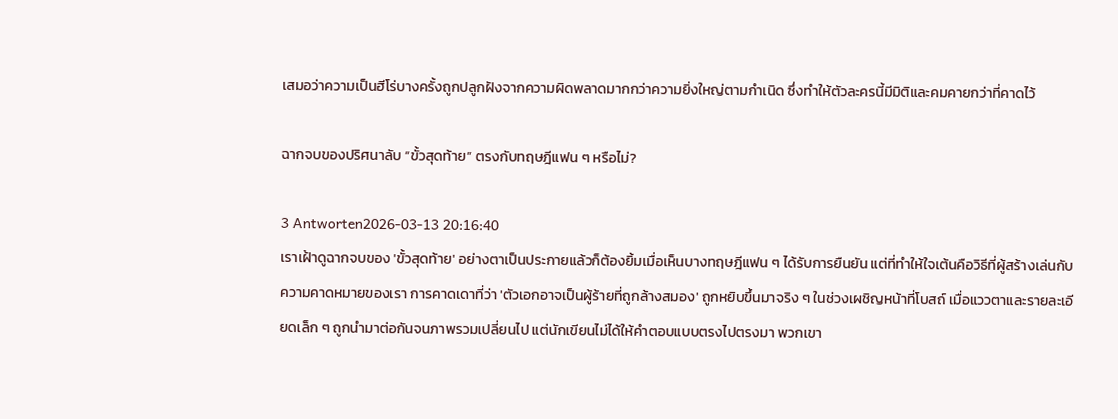เสมอว่าความเป็นฮีโร่บางครั้งถูกปลูกฝังจากความผิดพลาดมากกว่าความยิ่งใหญ่ตามกำเนิด ซึ่งทำให้ตัวละครนี้มีมิติและคมคายกว่าที่คาดไว้

ฉากจบของปริศนาลับ “ขั้วสุดท้าย” ตรงกับทฤษฎีแฟน ๆ หรือไม่?

3 Antworten2026-03-13 20:16:40
เราเฝ้าดูฉากจบของ 'ขั้วสุดท้าย' อย่างตาเป็นประกายแล้วก็ต้องยิ้มเมื่อเห็นบางทฤษฎีแฟน ๆ ได้รับการยืนยัน แต่ที่ทำให้ใจเต้นคือวิธีที่ผู้สร้างเล่นกับความคาดหมายของเรา การคาดเดาที่ว่า 'ตัวเอกอาจเป็นผู้ร้ายที่ถูกล้างสมอง' ถูกหยิบขึ้นมาจริง ๆ ในช่วงเผชิญหน้าที่โบสถ์ เมื่อแววตาและรายละเอียดเล็ก ๆ ถูกนำมาต่อกันจนภาพรวมเปลี่ยนไป แต่นักเขียนไม่ได้ให้คำตอบแบบตรงไปตรงมา พวกเขา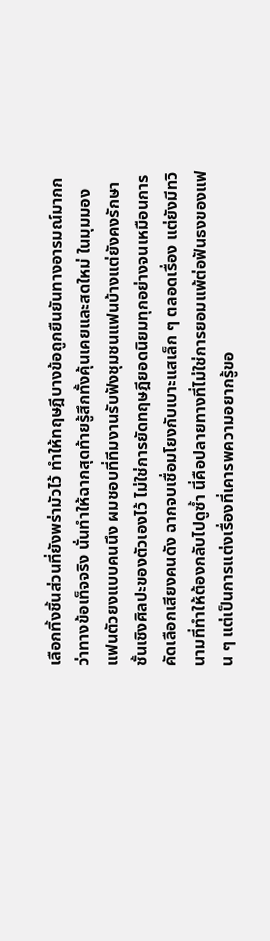เลือกทิ้งชิ้นส่วนที่ยังพร่ามัวไว้ ทำให้ทฤษฎีบางข้อถูกยืนยันทางอารมณ์มากกว่าทางข้อเท็จจริง นั่นทำให้ฉากสุดท้ายรู้สึกทั้งคุ้นเคยและสดใหม่ ในมุมมองแฟนตัวยงแบบคนนึง ผมชอบที่ทีมงานรับฟังชุมชนแฟนบ้างแต่ยังคงรักษาชั้นเชิงศิลปะของตัวเองไว้ ไม่ใช่การยัดทฤษฎียอดนิยมทุกอย่างจนเหมือนการคัดเลือกเสียงคนดัง ฉากจบเชื่อมโยงกับเบาะแสเล็ก ๆ ตลอดเรื่อง แต่ยังมีทวินามที่ทำให้ต้องกลับไปดูซ้ำ นี่คือปลายทางที่ไม่ใช่การยอมแพ้ต่อฟันธงของแฟน ๆ แต่เป็นการแต่งเรื่องที่เคารพความอยากรู้ขอ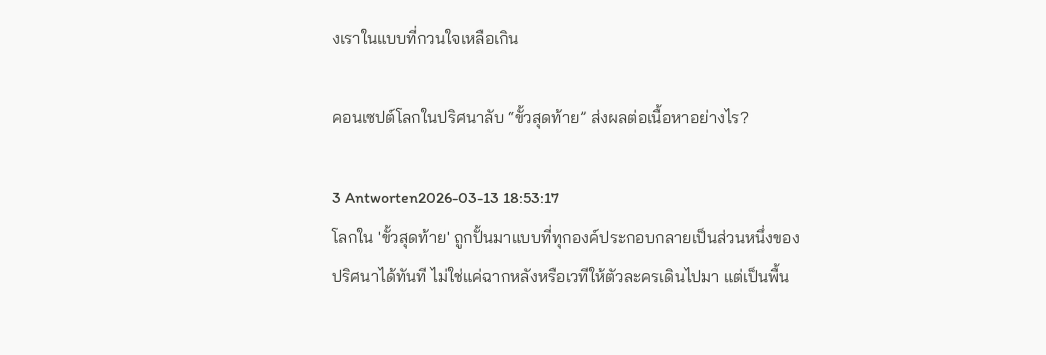งเราในแบบที่กวนใจเหลือเกิน

คอนเซปต์โลกในปริศนาลับ “ขั้วสุดท้าย” ส่งผลต่อเนื้อหาอย่างไร?

3 Antworten2026-03-13 18:53:17
โลกใน 'ขั้วสุดท้าย' ถูกปั้นมาแบบที่ทุกองค์ประกอบกลายเป็นส่วนหนึ่งของปริศนาได้ทันที ไม่ใช่แค่ฉากหลังหรือเวทีให้ตัวละครเดินไปมา แต่เป็นพื้น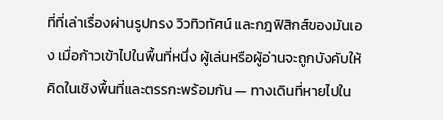ที่ที่เล่าเรื่องผ่านรูปทรง วิวทิวทัศน์ และกฎฟิสิกส์ของมันเอง เมื่อก้าวเข้าไปในพื้นที่หนึ่ง ผู้เล่นหรือผู้อ่านจะถูกบังคับให้คิดในเชิงพื้นที่และตรรกะพร้อมกัน — ทางเดินที่หายไปใน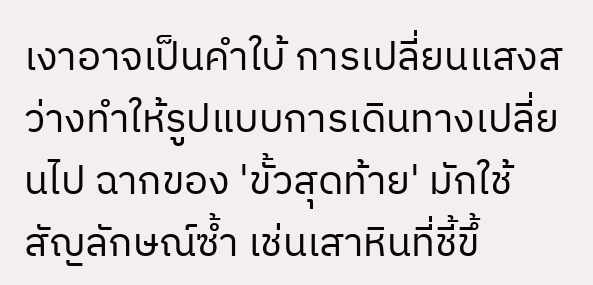เงาอาจเป็นคำใบ้ การเปลี่ยนแสงสว่างทำให้รูปแบบการเดินทางเปลี่ยนไป ฉากของ 'ขั้วสุดท้าย' มักใช้สัญลักษณ์ซ้ำ เช่นเสาหินที่ชี้ขึ้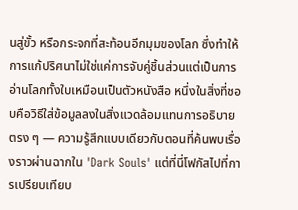นสู่ขั้ว หรือกระจกที่สะท้อนอีกมุมของโลก ซึ่งทำให้การแก้ปริศนาไม่ใช่แค่การจับคู่ชิ้นส่วนแต่เป็นการอ่านโลกทั้งใบเหมือนเป็นตัวหนังสือ หนึ่งในสิ่งที่ชอบคือวิธีใส่ข้อมูลลงในสิ่งแวดล้อมแทนการอธิบายตรง ๆ — ความรู้สึกแบบเดียวกับตอนที่ค้นพบเรื่องราวผ่านฉากใน 'Dark Souls' แต่ที่นี่โฟกัสไปที่การเปรียบเทียบ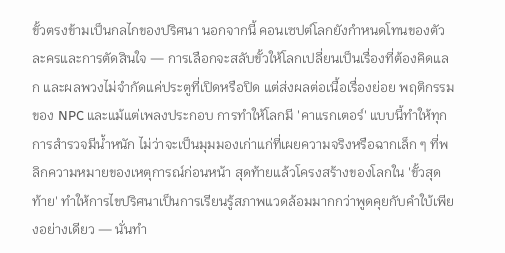ขั้วตรงข้ามเป็นกลไกของปริศนา นอกจากนี้ คอนเซปต์โลกยังกำหนดโทนของตัวละครและการตัดสินใจ — การเลือกจะสลับขั้วให้โลกเปลี่ยนเป็นเรื่องที่ต้องคิดแลก และผลพวงไม่จำกัดแค่ประตูที่เปิดหรือปิด แต่ส่งผลต่อเนื้อเรื่องย่อย พฤติกรรมของ NPC และแม้แต่เพลงประกอบ การทำให้โลกมี 'คาแรกเตอร์' แบบนี้ทำให้ทุกการสำรวจมีน้ำหนัก ไม่ว่าจะเป็นมุมมองเก่าแก่ที่เผยความจริงหรือฉากเล็ก ๆ ที่พลิกความหมายของเหตุการณ์ก่อนหน้า สุดท้ายแล้วโครงสร้างของโลกใน 'ขั้วสุดท้าย' ทำให้การไขปริศนาเป็นการเรียนรู้สภาพแวดล้อมมากกว่าพูดคุยกับคำใบ้เพียงอย่างเดียว — นั่นทำ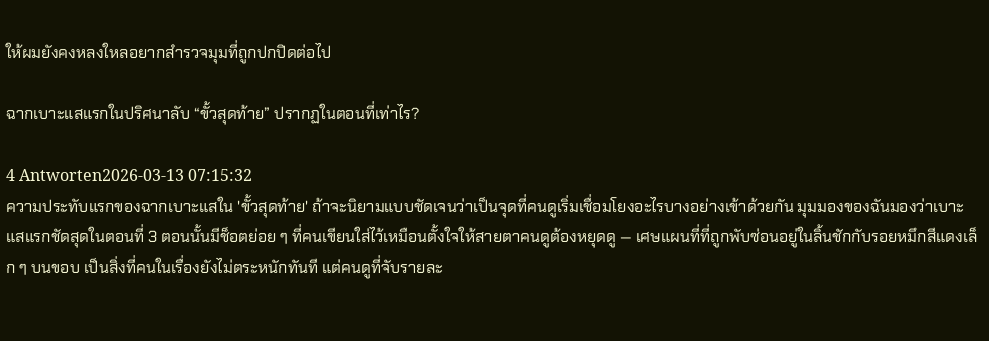ให้ผมยังคงหลงใหลอยากสำรวจมุมที่ถูกปกปิดต่อไป

ฉากเบาะแสแรกในปริศนาลับ “ขั้วสุดท้าย” ปรากฏในตอนที่เท่าไร?

4 Antworten2026-03-13 07:15:32
ความประทับแรกของฉากเบาะแสใน 'ขั้วสุดท้าย' ถ้าจะนิยามแบบชัดเจนว่าเป็นจุดที่คนดูเริ่มเชื่อมโยงอะไรบางอย่างเข้าด้วยกัน มุมมองของฉันมองว่าเบาะแสแรกชัดสุดในตอนที่ 3 ตอนนั้นมีช็อตย่อย ๆ ที่คนเขียนใส่ไว้เหมือนตั้งใจให้สายตาคนดูต้องหยุดดู — เศษแผนที่ที่ถูกพับซ่อนอยู่ในลิ้นชักกับรอยหมึกสีแดงเล็ก ๆ บนขอบ เป็นสิ่งที่คนในเรื่องยังไม่ตระหนักทันที แต่คนดูที่จับรายละ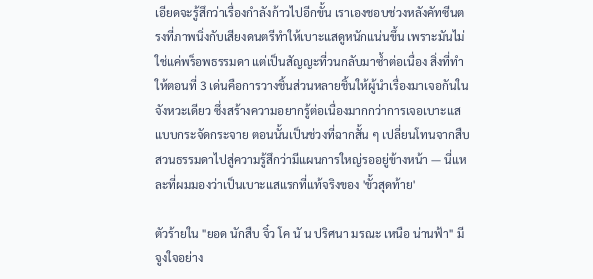เอียดจะรู้สึกว่าเรื่องกำลังก้าวไปอีกขั้น เราเองชอบช่วงหลังคัทซีนตรงที่ภาพนิ่งกับเสียงดนตรีทำให้เบาะแสดูหนักแน่นขึ้น เพราะมันไม่ใช่แค่พร็อพธรรมดา แต่เป็นสัญญะที่วนกลับมาซ้ำต่อเนื่อง สิ่งที่ทำให้ตอนที่ 3 เด่นคือการวางชิ้นส่วนหลายชิ้นให้ผู้นำเรื่องมาเจอกันในจังหวะเดียว ซึ่งสร้างความอยากรู้ต่อเนื่องมากกว่าการเจอเบาะแสแบบกระจัดกระจาย ตอนนั้นเป็นช่วงที่ฉากสั้น ๆ เปลี่ยนโทนจากสืบสวนธรรมดาไปสู่ความรู้สึกว่ามีแผนการใหญ่รออยู่ข้างหน้า — นี่แหละที่ผมมองว่าเป็นเบาะแสแรกที่แท้จริงของ 'ขั้วสุดท้าย'

ตัวร้ายใน "ยอด นักสืบ จิ๋ว โค นั น ปริศนา มรณะ เหนือ น่านฟ้า" มีจูงใจอย่าง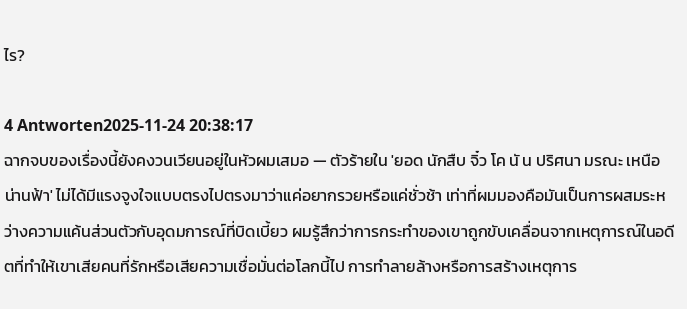ไร?

4 Antworten2025-11-24 20:38:17
ฉากจบของเรื่องนี้ยังคงวนเวียนอยู่ในหัวผมเสมอ — ตัวร้ายใน 'ยอด นักสืบ จิ๋ว โค นั น ปริศนา มรณะ เหนือ น่านฟ้า' ไม่ได้มีแรงจูงใจแบบตรงไปตรงมาว่าแค่อยากรวยหรือแค่ชั่วช้า เท่าที่ผมมองคือมันเป็นการผสมระหว่างความแค้นส่วนตัวกับอุดมการณ์ที่บิดเบี้ยว ผมรู้สึกว่าการกระทำของเขาถูกขับเคลื่อนจากเหตุการณ์ในอดีตที่ทำให้เขาเสียคนที่รักหรือเสียความเชื่อมั่นต่อโลกนี้ไป การทำลายล้างหรือการสร้างเหตุการ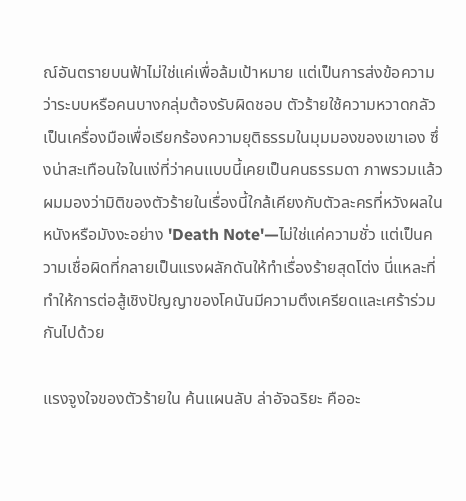ณ์อันตรายบนฟ้าไม่ใช่แค่เพื่อล้มเป้าหมาย แต่เป็นการส่งข้อความว่าระบบหรือคนบางกลุ่มต้องรับผิดชอบ ตัวร้ายใช้ความหวาดกลัวเป็นเครื่องมือเพื่อเรียกร้องความยุติธรรมในมุมมองของเขาเอง ซึ่งน่าสะเทือนใจในแง่ที่ว่าคนแบบนี้เคยเป็นคนธรรมดา ภาพรวมแล้วผมมองว่ามิติของตัวร้ายในเรื่องนี้ใกล้เคียงกับตัวละครที่หวังผลในหนังหรือมังงะอย่าง 'Death Note'—ไม่ใช่แค่ความชั่ว แต่เป็นความเชื่อผิดที่กลายเป็นแรงผลักดันให้ทำเรื่องร้ายสุดโต่ง นี่แหละที่ทำให้การต่อสู้เชิงปัญญาของโคนันมีความตึงเครียดและเศร้าร่วมกันไปด้วย

แรงจูงใจของตัวร้ายใน ค้นแผนลับ ล่าอัจฉริยะ คืออะ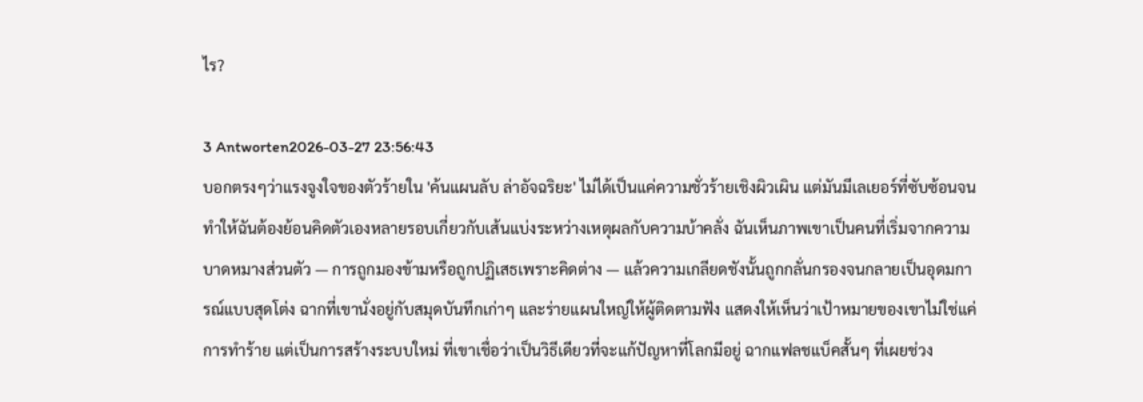ไร?

3 Antworten2026-03-27 23:56:43
บอกตรงๆว่าแรงจูงใจของตัวร้ายใน 'ค้นแผนลับ ล่าอัจฉริยะ' ไม่ได้เป็นแค่ความชั่วร้ายเชิงผิวเผิน แต่มันมีเลเยอร์ที่ซับซ้อนจนทำให้ฉันต้องย้อนคิดตัวเองหลายรอบเกี่ยวกับเส้นแบ่งระหว่างเหตุผลกับความบ้าคลั่ง ฉันเห็นภาพเขาเป็นคนที่เริ่มจากความบาดหมางส่วนตัว — การถูกมองข้ามหรือถูกปฏิเสธเพราะคิดต่าง — แล้วความเกลียดชังนั้นถูกกลั่นกรองจนกลายเป็นอุดมการณ์แบบสุดโต่ง ฉากที่เขานั่งอยู่กับสมุดบันทึกเก่าๆ และร่ายแผนใหญ่ให้ผู้ติดตามฟัง แสดงให้เห็นว่าเป้าหมายของเขาไม่ใช่แค่การทำร้าย แต่เป็นการสร้างระบบใหม่ ที่เขาเชื่อว่าเป็นวิธีเดียวที่จะแก้ปัญหาที่โลกมีอยู่ ฉากแฟลชแบ็คสั้นๆ ที่เผยช่วง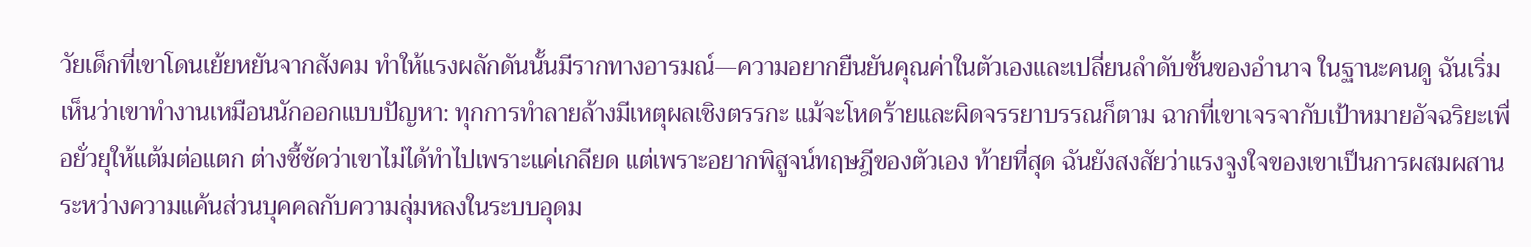วัยเด็กที่เขาโดนเย้ยหยันจากสังคม ทำให้แรงผลักดันนั้นมีรากทางอารมณ์—ความอยากยืนยันคุณค่าในตัวเองและเปลี่ยนลำดับชั้นของอำนาจ ในฐานะคนดู ฉันเริ่มเห็นว่าเขาทำงานเหมือนนักออกแบบปัญหา: ทุกการทำลายล้างมีเหตุผลเชิงตรรกะ แม้จะโหดร้ายและผิดจรรยาบรรณก็ตาม ฉากที่เขาเจรจากับเป้าหมายอัจฉริยะเพื่อยั่วยุให้แต้มต่อแตก ต่างชี้ชัดว่าเขาไม่ได้ทำไปเพราะแค่เกลียด แต่เพราะอยากพิสูจน์ทฤษฎีของตัวเอง ท้ายที่สุด ฉันยังสงสัยว่าแรงจูงใจของเขาเป็นการผสมผสานระหว่างความแค้นส่วนบุคคลกับความลุ่มหลงในระบบอุดม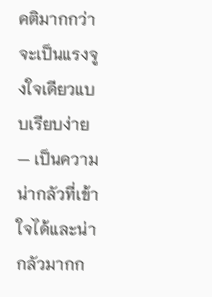คติมากกว่าจะเป็นแรงจูงใจเดียวแบบเรียบง่าย — เป็นความน่ากลัวที่เข้าใจได้และน่ากลัวมากก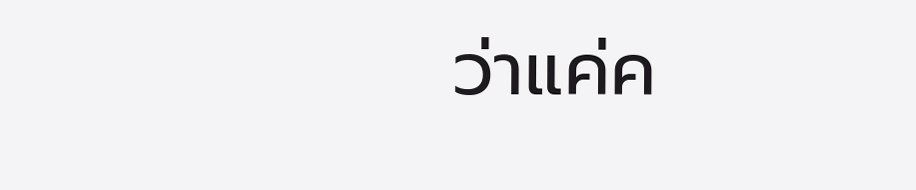ว่าแค่ค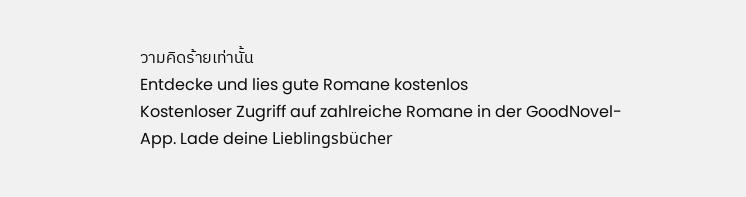วามคิดร้ายเท่านั้น
Entdecke und lies gute Romane kostenlos
Kostenloser Zugriff auf zahlreiche Romane in der GoodNovel-App. Lade deine Lieblingsbücher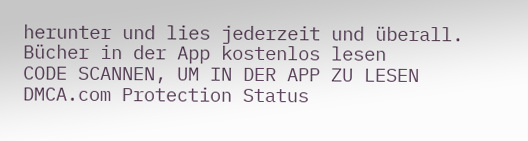herunter und lies jederzeit und überall.
Bücher in der App kostenlos lesen
CODE SCANNEN, UM IN DER APP ZU LESEN
DMCA.com Protection Status